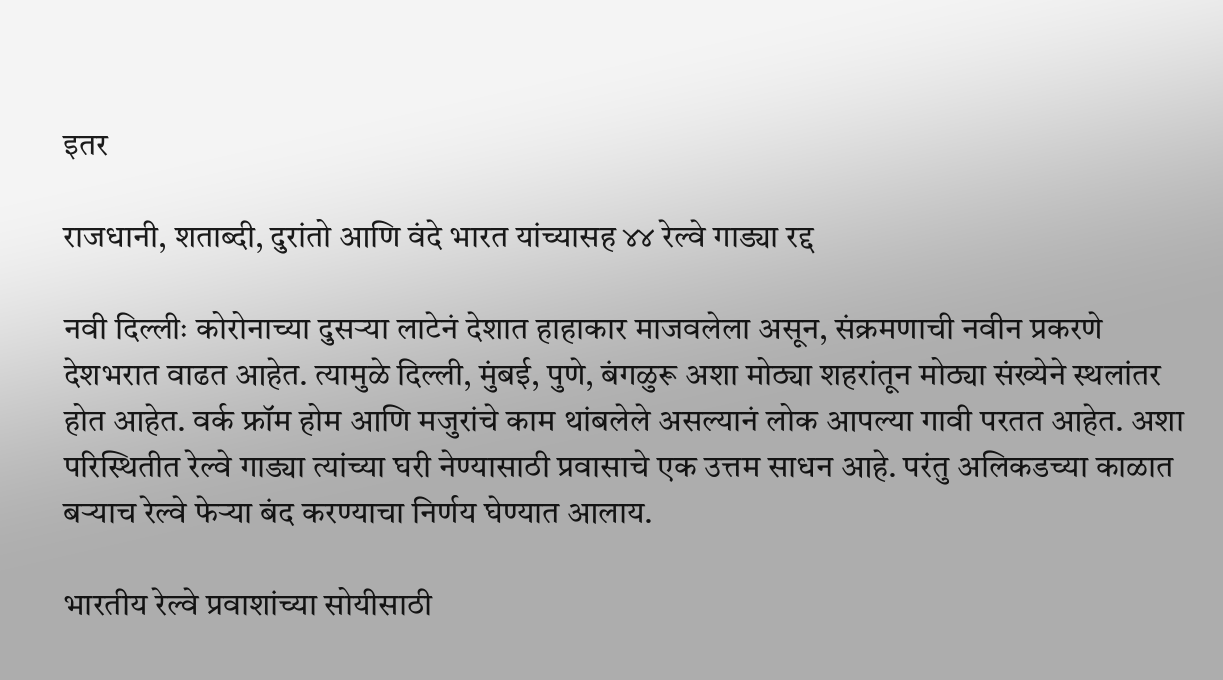इतर

राजधानी, शताब्दी, दुरांतो आणि वंदे भारत यांच्यासह ४४ रेल्वे गाड्या रद्द

नवी दिल्लीः कोरोनाच्या दुसर्‍या लाटेनं देशात हाहाकार माजवलेला असून, संक्रमणाची नवीन प्रकरणे देशभरात वाढत आहेत. त्यामुळे दिल्ली, मुंबई, पुणे, बंगळुरू अशा मोठ्या शहरांतून मोठ्या संख्येने स्थलांतर होत आहेत. वर्क फ्रॉम होम आणि मजुरांचे काम थांबलेले असल्यानं लोक आपल्या गावी परतत आहेत. अशा परिस्थितीत रेल्वे गाड्या त्यांच्या घरी नेण्यासाठी प्रवासाचे एक उत्तम साधन आहे. परंतु अलिकडच्या काळात बऱ्याच रेल्वे फेऱ्या बंद करण्याचा निर्णय घेण्यात आलाय.

भारतीय रेल्वे प्रवाशांच्या सोयीसाठी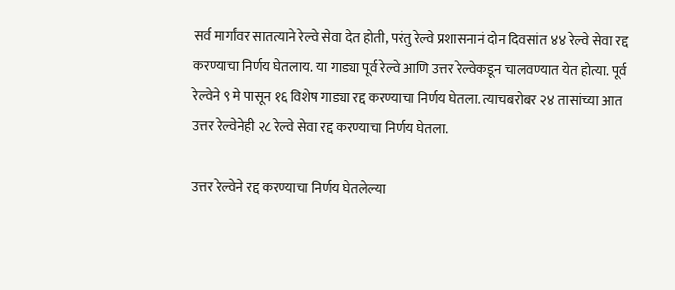सर्व मार्गांवर सातत्याने रेल्वे सेवा देत होती, परंतु रेल्वे प्रशासनानं दोन दिवसांत ४४ रेल्वे सेवा रद्द करण्याचा निर्णय घेतलाय. या गाड्या पूर्व रेल्वे आणि उत्तर रेल्वेकडून चालवण्यात येत होत्या. पूर्व रेल्वेने ९ मे पासून १६ विशेष गाड्या रद्द करण्याचा निर्णय घेतला. त्याचबरोबर २४ तासांच्या आत उत्तर रेल्वेनेही २८ रेल्वे सेवा रद्द करण्याचा निर्णय घेतला.

उत्तर रेल्वेने रद्द करण्याचा निर्णय घेतलेल्या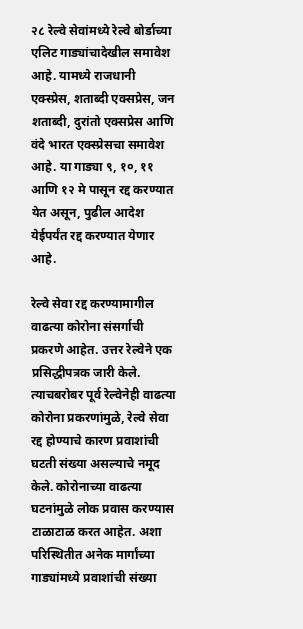२८ रेल्वे सेवांमध्ये रेल्वे बोर्डाच्या एलिट गाड्यांचादेखील समावेश आहे. यामध्ये राजधानी एक्स्प्रेस, शताब्दी एक्सप्रेस, जन शताब्दी, दुरांतो एक्सप्रेस आणि वंदे भारत एक्स्प्रेसचा समावेश आहे. या गाड्या ९, १०, ११ आणि १२ मे पासून रद्द करण्यात येत असून, पुढील आदेश येईपर्यंत रद्द करण्यात येणार आहे.

रेल्वे सेवा रद्द करण्यामागील वाढत्या कोरोना संसर्गाची प्रकरणे आहेत. उत्तर रेल्वेने एक प्रसिद्धीपत्रक जारी केले. त्याचबरोबर पूर्व रेल्वेनेही वाढत्या कोरोना प्रकरणांमुळे, रेल्वे सेवा रद्द होण्याचे कारण प्रवाशांची घटती संख्या असल्याचे नमूद केले. कोरोनाच्या वाढत्या घटनांमुळे लोक प्रवास करण्यास टाळाटाळ करत आहेत. अशा परिस्थितीत अनेक मार्गांच्या गाड्यांमध्ये प्रवाशांची संख्या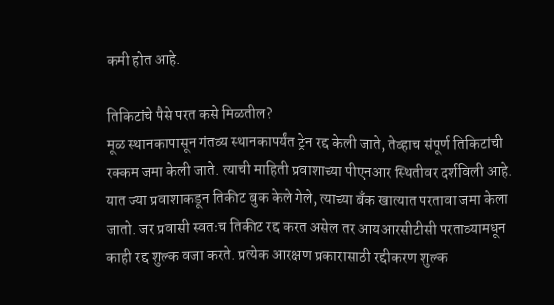कमी होत आहे.

तिकिटांचे पैसे परत कसे मिळतील?
मूळ स्थानकापासून गंतव्य स्थानकापर्यंत ट्रेन रद्द केली जाते, तेव्हाच संपूर्ण तिकिटांची रक्कम जमा केली जाते. त्याची माहिती प्रवाशाच्या पीएनआर स्थितीवर दर्शविली आहे. यात ज्या प्रवाशाकडून तिकीट बुक केले गेले, त्याच्या बँक खात्यात परतावा जमा केला जातो. जर प्रवासी स्वतःच तिकीट रद्द करत असेल तर आयआरसीटीसी परताव्यामधून काही रद्द शुल्क वजा करते. प्रत्येक आरक्षण प्रकारासाठी रद्दीकरण शुल्क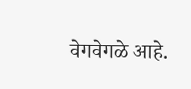वेगवेगळे आहे.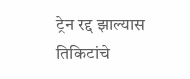ट्रेन रद्द झाल्यास तिकिटांचे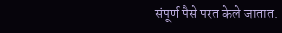संपूर्ण पैसे परत केले जातात.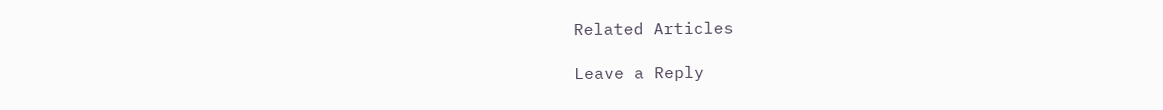Related Articles

Leave a Reply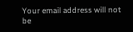Your email address will not be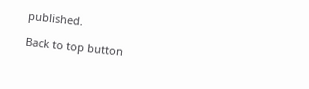published.

Back to top button